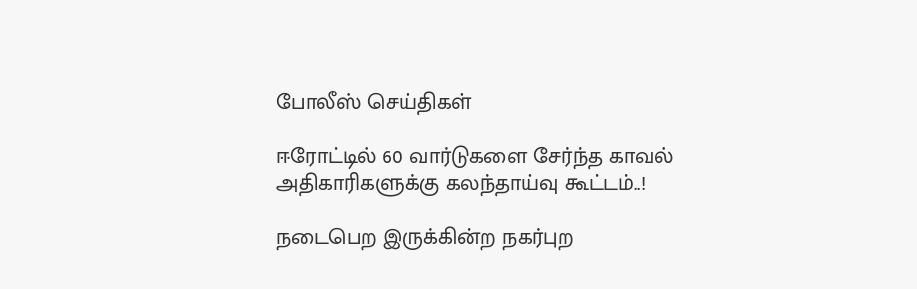போலீஸ் செய்திகள்

ஈரோட்டில் 60 வார்டுகளை சேர்ந்த காவல் அதிகாரிகளுக்கு கலந்தாய்வு கூட்டம்..!

நடைபெற இருக்கின்ற நகர்புற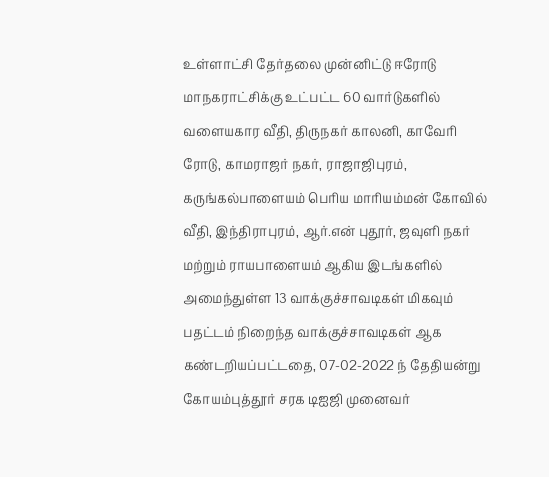உள்ளாட்சி தேர்தலை முன்னிட்டு ஈரோடு மாநகராட்சிக்கு உட்பட்ட 60 வார்டுகளில் வளையகார வீதி, திருநகர் காலனி, காவேரி ரோடு, காமராஜர் நகர், ராஜாஜிபுரம், கருங்கல்பாளையம் பெரிய மாரியம்மன் கோவில் வீதி, இந்திராபுரம், ஆர்.என் புதூர், ஜவுளி நகர் மற்றும் ராயபாளையம் ஆகிய இடங்களில் அமைந்துள்ள 13 வாக்குச்சாவடிகள் மிகவும் பதட்டம் நிறைந்த வாக்குச்சாவடிகள் ஆக கண்டறியப்பட்டதை, 07-02-2022 ந் தேதியன்று கோயம்புத்தூர் சரக டிஐஜி முனைவர்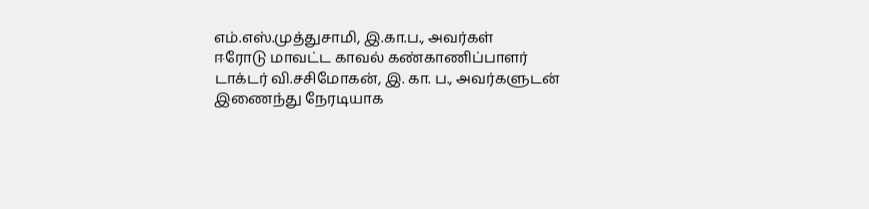எம்.எஸ்.முத்துசாமி, இ.கா.ப., அவர்கள்
ஈரோடு மாவட்ட காவல் கண்காணிப்பாளர் டாக்டர் வி.சசிமோகன், இ. கா. ப., அவர்களுடன் இணைந்து நேரடியாக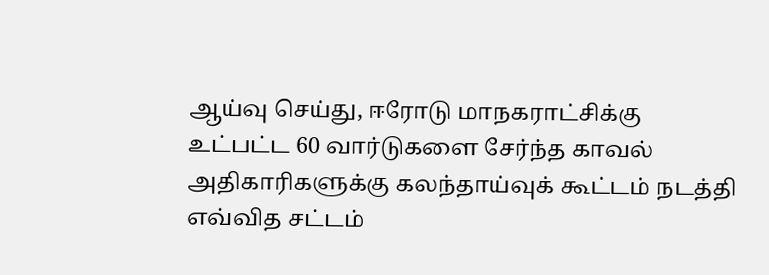ஆய்வு செய்து, ஈரோடு மாநகராட்சிக்கு உட்பட்ட 60 வார்டுகளை சேர்ந்த காவல் அதிகாரிகளுக்கு கலந்தாய்வுக் கூட்டம் நடத்தி எவ்வித சட்டம்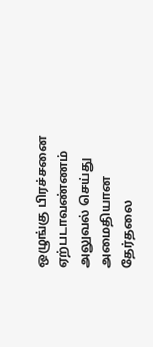ஒழுங்கு பிரச்சனை ஏற்படாவண்ணம் அலுவல் செய்து அமைதியான தேர்தலை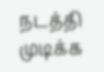நடத்தி முடிக்க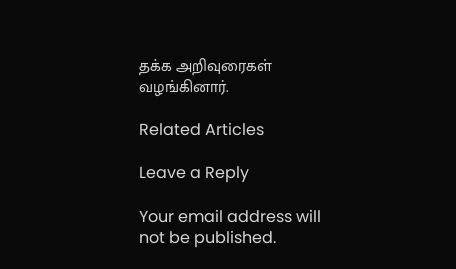தக்க அறிவுரைகள் வழங்கினார்.

Related Articles

Leave a Reply

Your email address will not be published.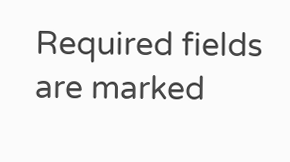Required fields are marked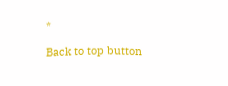*

Back to top button